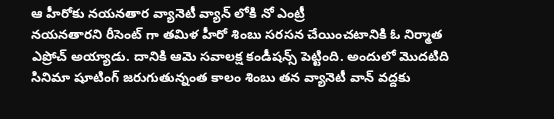ఆ హీరోకు నయనతార వ్యానెటీ వ్యాన్ లోకి నో ఎంట్రీ
నయనతారని రీసెంట్ గా తమిళ హీరో శింబు సరసన చేయించటానికి ఓ నిర్మాత ఎప్రోచ్ అయ్యాడు. దానికి ఆమె సవాలక్ష కండీషన్స్ పెట్టింది. అందులో మొదటిది సినిమా షూటింగ్ జరుగుతున్నంత కాలం శింబు తన వ్యానెటీ వాన్ వద్దకు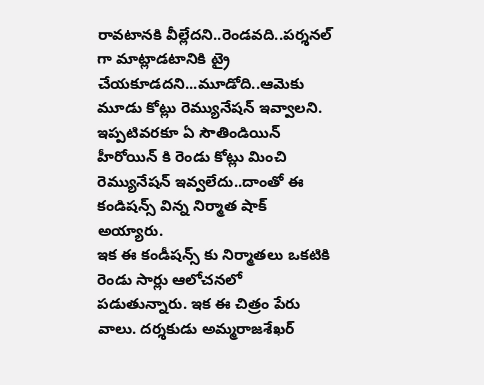రావటానకి వీల్లేదని..రెండవది..పర్శనల్ గా మాట్లాడటానికి ట్రై చేయకూడదని...మూడోది..ఆమెకు మూడు కోట్లు రెమ్యునేషన్ ఇవ్వాలని. ఇప్పటివరకూ ఏ సౌతిండియిన్ హీరోయిన్ కి రెండు కోట్లు మించి రెమ్యునేషన్ ఇవ్వలేదు..దాంతో ఈ కండిషన్స్ విన్న నిర్మాత షాక్ అయ్యారు.
ఇక ఈ కండీషన్స్ కు నిర్మాతలు ఒకటికి రెండు సార్లు ఆలోచనలో పడుతున్నారు. ఇక ఈ చిత్రం పేరు వాలు. దర్శకుడు అమ్మరాజశేఖర్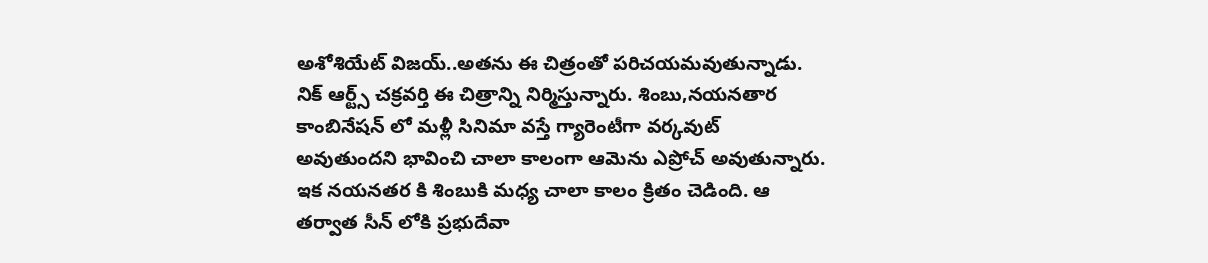అశోశియేట్ విజయ్..అతను ఈ చిత్రంతో పరిచయమవుతున్నాడు. నిక్ ఆర్ట్స్ చక్రవర్తి ఈ చిత్రాన్ని నిర్మిస్తున్నారు. శింబు,నయనతార కాంబినేషన్ లో మళ్లీ సినిమా వస్తే గ్యారెంటీగా వర్కవుట్ అవుతుందని భావించి చాలా కాలంగా ఆమెను ఎప్రోచ్ అవుతున్నారు.
ఇక నయనతర కి శింబుకి మధ్య చాలా కాలం క్రితం చెడింది. ఆ తర్వాత సీన్ లోకి ప్రభుదేవా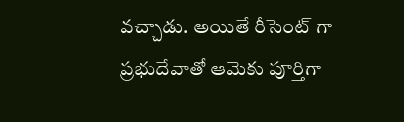వచ్చాడు. అయితే రీసెంట్ గా ప్రభుదేవాతో ఆమెకు పూర్తిగా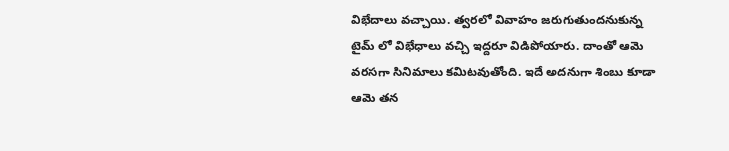విభేదాలు వచ్చాయి. త్వరలో వివాహం జరుగుతుందనుకున్న టైమ్ లో విభేధాలు వచ్చి ఇద్దరూ విడిపోయారు. దాంతో ఆమె వరసగా సినిమాలు కమిటవుతోంది. ఇదే అదనుగా శింబు కూడా ఆమె తన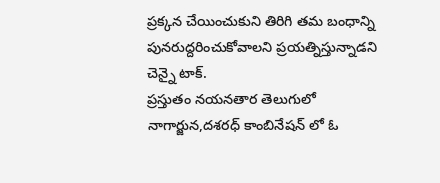ప్రక్కన చేయించుకుని తిరిగి తమ బంధాన్ని పునరుద్దరించుకోవాలని ప్రయత్నిస్తున్నాడని చెన్నై టాక్.
ప్రస్తుతం నయనతార తెలుగులో నాగార్జున,దశరధ్ కాంబినేషన్ లో ఓ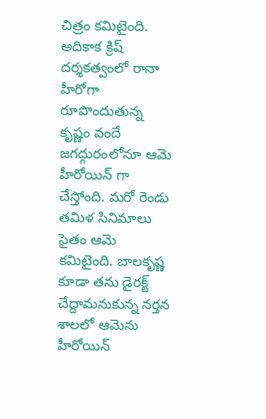చిత్రం కమిటైంది. అదికాక క్రిష్ దర్శకత్వంలో రానా హీరోగా రూపొందుతున్న కృష్ణం వందే జగద్గురంలోనూ ఆమె హీరోయిన్ గా చేస్తోంది. మరో రెండు తమిళ సినిమాలు సైతం ఆమె కమిటైంది. బాలకృష్ణ కూడా తను డైరక్ట్ చేద్దామనుకున్న నర్తన శాలలో ఆమెను హీరోయిన్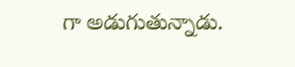గా అడుగుతున్నాడు.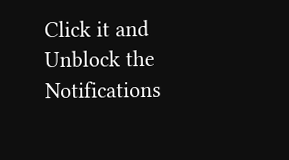Click it and Unblock the Notifications